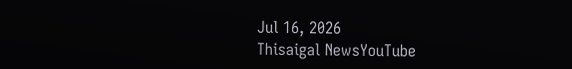Jul 16, 2026
Thisaigal NewsYouTube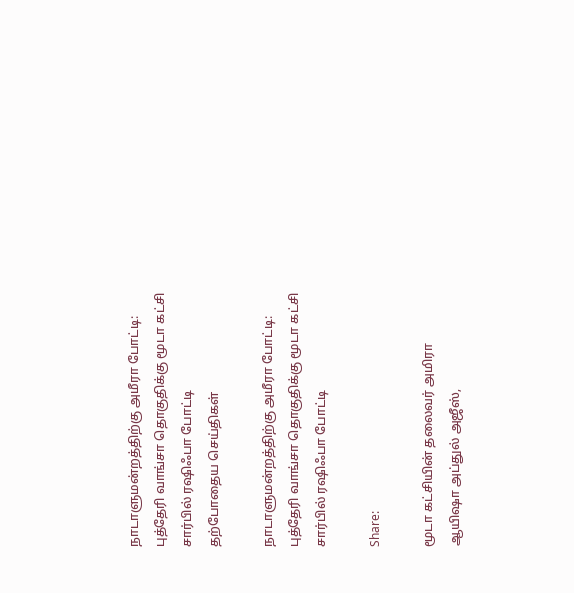நாடாளுமன்றத்திற்கு அமீரா போட்டி: புத்தேரி வாங்சா தொகுதிக்கு மூடா கட்சி சார்பில் ரஷிஃபா போட்டி
தற்போதைய செய்திகள்

நாடாளுமன்றத்திற்கு அமீரா போட்டி: புத்தேரி வாங்சா தொகுதிக்கு மூடா கட்சி சார்பில் ரஷிஃபா போட்டி

Share:

மூடா கட்சியின் தலைவர் அமிரா ஆயிஷா அப்துல் அஜீஸ்,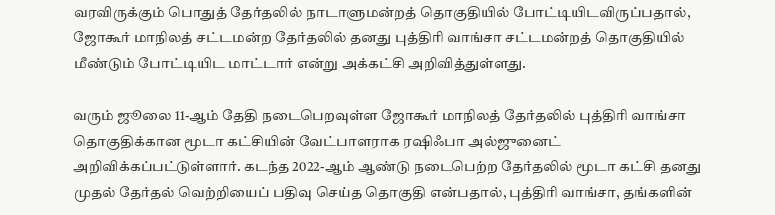வரவிருக்கும் பொதுத் தேர்தலில் நாடாளுமன்றத் தொகுதியில் போட்டியிடவிருப்பதால், ஜோகூர் மாநிலத் சட்டமன்ற தேர்தலில் தனது புத்திரி வாங்சா சட்டமன்றத் தொகுதியில் மீண்டும் போட்டியிட மாட்டார் என்று அக்கட்சி அறிவித்துள்ளது.

வரும் ஜூலை 11-ஆம் தேதி நடைபெறவுள்ள ஜோகூர் மாநிலத் தேர்தலில் புத்திரி வாங்சா தொகுதிக்கான மூடா கட்சியின் வேட்பாளராக ரஷிஃபா அல்ஜுனைட் அறிவிக்கப்பட்டுள்ளார். கடந்த 2022-ஆம் ஆண்டு நடைபெற்ற தேர்தலில் மூடா கட்சி தனது முதல் தேர்தல் வெற்றியைப் பதிவு செய்த தொகுதி என்பதால், புத்திரி வாங்சா, தங்களின்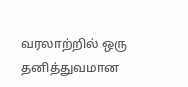வரலாற்றில் ஒரு தனித்துவமான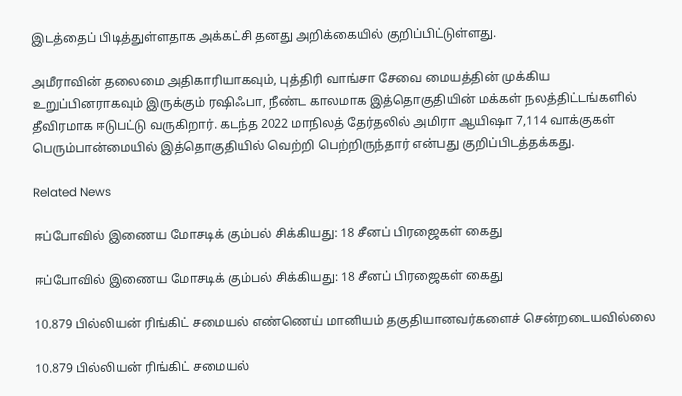இடத்தைப் பிடித்துள்ளதாக அக்கட்சி தனது அறிக்கையில் குறிப்பிட்டுள்ளது.

அமீராவின் தலைமை அதிகாரியாகவும், புத்திரி வாங்சா சேவை மையத்தின் முக்கிய உறுப்பினராகவும் இருக்கும் ரஷிஃபா, நீண்ட காலமாக இத்தொகுதியின் மக்கள் நலத்திட்டங்களில் தீவிரமாக ஈடுபட்டு வருகிறார். கடந்த 2022 மாநிலத் தேர்தலில் அமிரா ஆயிஷா 7,114 வாக்குகள் பெரும்பான்மையில் இத்தொகுதியில் வெற்றி பெற்றிருந்தார் என்பது குறிப்பிடத்தக்கது.

Related News

ஈப்போவில் இணைய மோசடிக் கும்பல் சிக்கியது: 18 சீனப் பிரஜைகள் கைது

ஈப்போவில் இணைய மோசடிக் கும்பல் சிக்கியது: 18 சீனப் பிரஜைகள் கைது

10.879 பில்லியன் ரிங்கிட் சமையல் எண்ணெய் மானியம் தகுதியானவர்களைச் சென்றடையவில்லை

10.879 பில்லியன் ரிங்கிட் சமையல்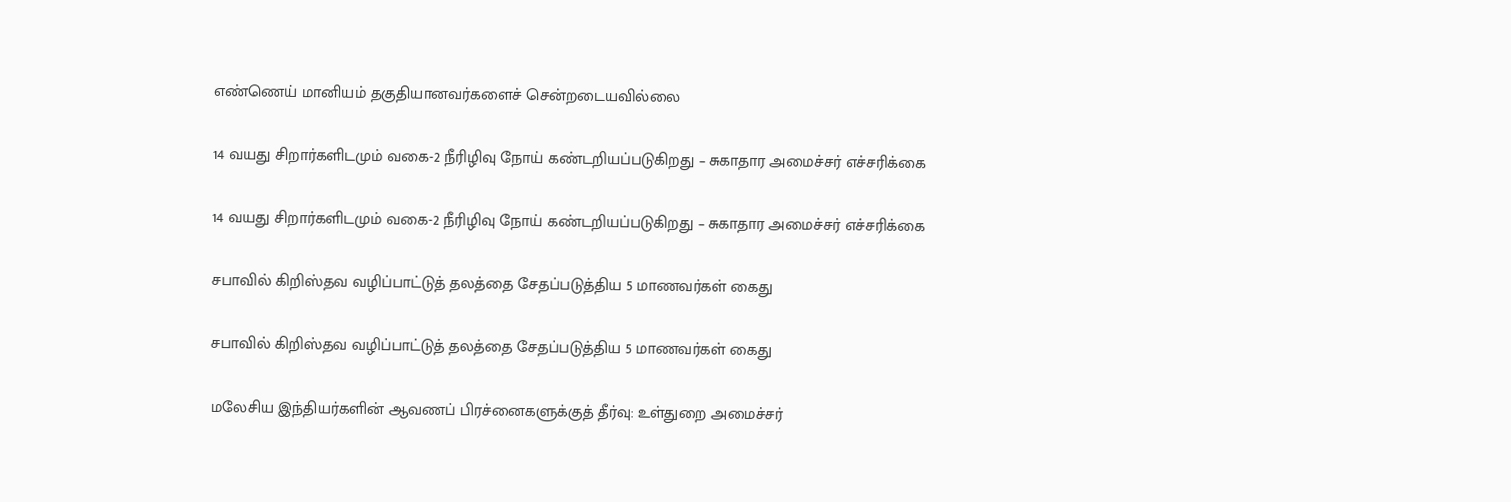எண்ணெய் மானியம் தகுதியானவர்களைச் சென்றடையவில்லை

14 வயது சிறார்களிடமும் வகை-2 நீரிழிவு நோய் கண்டறியப்படுகிறது – சுகாதார அமைச்சர் எச்சரிக்கை

14 வயது சிறார்களிடமும் வகை-2 நீரிழிவு நோய் கண்டறியப்படுகிறது – சுகாதார அமைச்சர் எச்சரிக்கை

சபாவில் கிறிஸ்தவ வழிப்பாட்டுத் தலத்தை சேதப்படுத்திய 5 மாணவர்கள் கைது

சபாவில் கிறிஸ்தவ வழிப்பாட்டுத் தலத்தை சேதப்படுத்திய 5 மாணவர்கள் கைது

மலேசிய இந்தியர்களின் ஆவணப் பிரச்னைகளுக்குத் தீர்வு: உள்துறை அமைச்சர்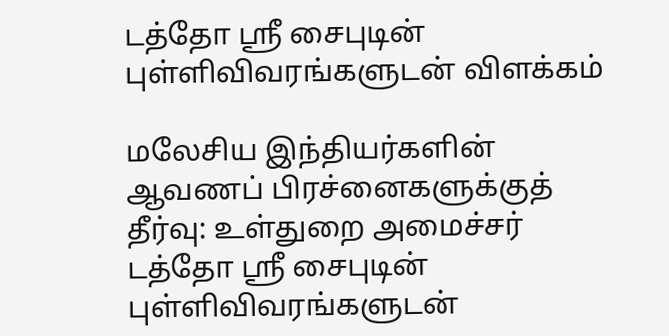டத்தோ ஸ்ரீ சைபுடின் புள்ளிவிவரங்களுடன் விளக்கம்

மலேசிய இந்தியர்களின் ஆவணப் பிரச்னைகளுக்குத் தீர்வு: உள்துறை அமைச்சர் டத்தோ ஸ்ரீ சைபுடின் புள்ளிவிவரங்களுடன்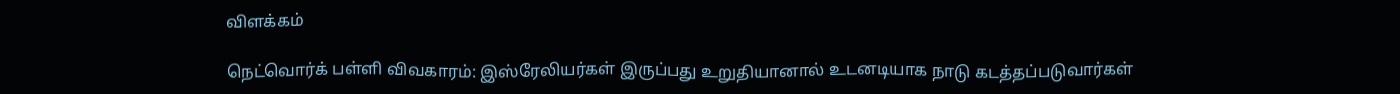விளக்கம்

நெட்வொர்க் பள்ளி விவகாரம்: இஸ்ரேலியர்கள் இருப்பது உறுதியானால் உடனடியாக நாடு கடத்தப்படுவார்கள்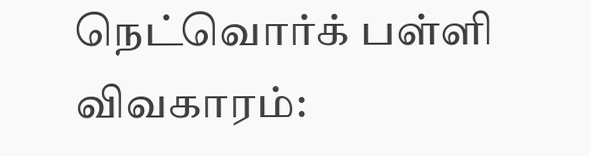நெட்வொர்க் பள்ளி விவகாரம்: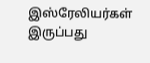இஸ்ரேலியர்கள் இருப்பது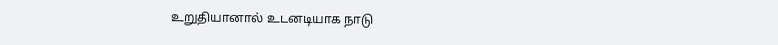உறுதியானால் உடனடியாக நாடு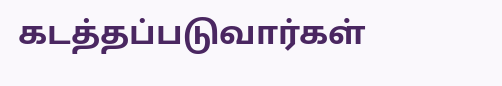கடத்தப்படுவார்கள்